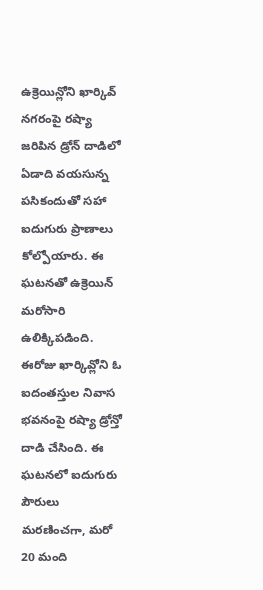ఉక్రెయిన్లోని ఖార్కివ్ నగరంపై రష్యా జరిపిన డ్రోన్ దాడిలో ఏడాది వయసున్న పసికందుతో సహా ఐదుగురు ప్రాణాలు కోల్పోయారు. ఈ ఘటనతో ఉక్రెయిన్ మరోసారి ఉలిక్కిపడింది. ఈరోజు ఖార్కివ్లోని ఓ ఐదంతస్తుల నివాస భవనంపై రష్యా డ్రోన్తో దాడి చేసింది. ఈ ఘటనలో ఐదుగురు పౌరులు మరణించగా, మరో 20 మంది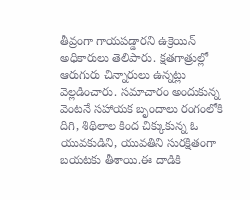తీవ్రంగా గాయపడ్డారని ఉక్రెయిన్ అధికారులు తెలిపారు. క్షతగాత్రుల్లో ఆరుగురు చిన్నారులు ఉన్నట్లు వెల్లడించారు. సమాచారం అందుకున్న వెంటనే సహాయక బృందాలు రంగంలోకి దిగి, శిథిలాల కింద చిక్కుకున్న ఓ యువకుడిని, యువతిని సురక్షితంగా బయటకు తీశాయి.ఈ దాడికి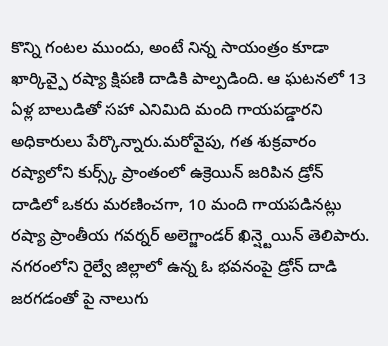కొన్ని గంటల ముందు, అంటే నిన్న సాయంత్రం కూడా ఖార్కివ్పై రష్యా క్షిపణి దాడికి పాల్పడింది. ఆ ఘటనలో 13 ఏళ్ల బాలుడితో సహా ఎనిమిది మంది గాయపడ్డారని అధికారులు పేర్కొన్నారు.మరోవైపు, గత శుక్రవారం రష్యాలోని కుర్స్క్ ప్రాంతంలో ఉక్రెయిన్ జరిపిన డ్రోన్ దాడిలో ఒకరు మరణించగా, 10 మంది గాయపడినట్లు రష్యా ప్రాంతీయ గవర్నర్ అలెగ్జాండర్ ఖిన్ష్టెయిన్ తెలిపారు. నగరంలోని రైల్వే జిల్లాలో ఉన్న ఓ భవనంపై డ్రోన్ దాడి జరగడంతో పై నాలుగు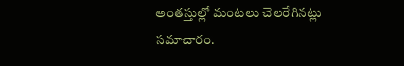అంతస్తుల్లో మంటలు చెలరేగినట్లు సమాచారం.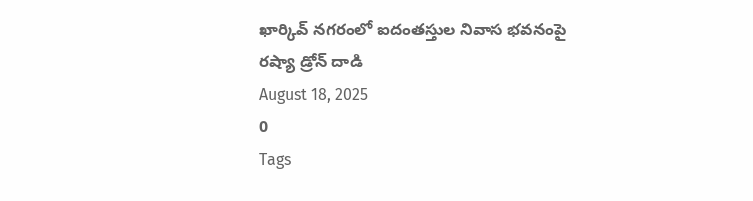ఖార్కివ్ నగరంలో ఐదంతస్తుల నివాస భవనంపై రష్యా డ్రోన్ దాడి
August 18, 2025
0
Tags